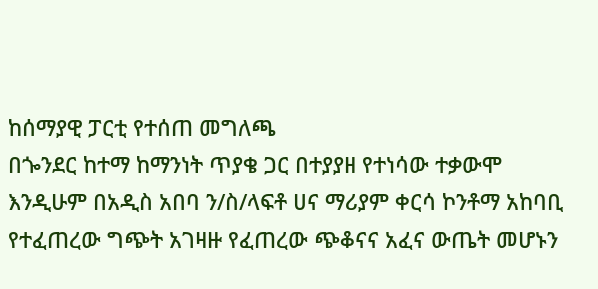ከሰማያዊ ፓርቲ የተሰጠ መግለጫ
በጐንደር ከተማ ከማንነት ጥያቄ ጋር በተያያዘ የተነሳው ተቃውሞ እንዲሁም በአዲስ አበባ ን/ስ/ላፍቶ ሀና ማሪያም ቀርሳ ኮንቶማ አከባቢ የተፈጠረው ግጭት አገዛዙ የፈጠረው ጭቆናና አፈና ውጤት መሆኑን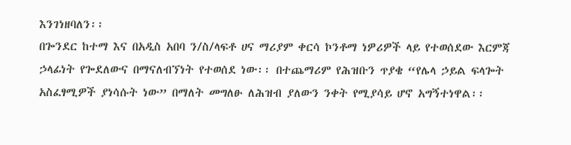እንገነዘባለን፡፡
በጐንደር ከተማ እና በአዲስ አበባ ን/ስ/ላፍቶ ሀና ማሪያም ቀርሳ ኮንቶማ ነዎሪዎች ላይ የተወሰደው እርምጃ ኃላፊነት የጐደለውና በማናለብኘነት የተወሰደ ነው፡፡ በተጨማሪም የሕዝቡን ጥያቄ “የሌላ ኃይል ፍላጐት አስፈፃሚዎች ያነሳሱት ነው” በማለት መግለፁ ለሕዝብ ያለውን ንቀት የሚያሳይ ሆኖ አግኝተነዋል፡፡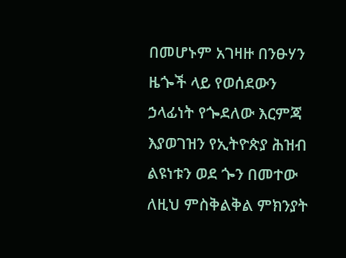በመሆኑም አገዛዙ በንፁሃን ዜጐች ላይ የወሰደውን ኃላፊነት የጐደለው እርምጃ እያወገዝን የኢትዮጵያ ሕዝብ ልዩነቱን ወደ ጐን በመተው ለዚህ ምስቅልቅል ምክንያት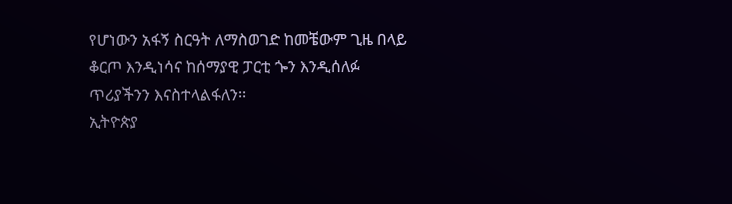የሆነውን አፋኝ ስርዓት ለማስወገድ ከመቼውም ጊዜ በላይ ቆርጦ እንዲነሳና ከሰማያዊ ፓርቲ ጐን እንዲሰለፉ ጥሪያችንን እናስተላልፋለን፡፡
ኢትዮጵያ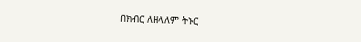በክብር ለዘላለም ትኑር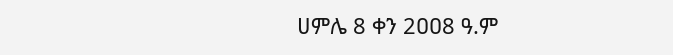ሀምሌ 8 ቀን 2ዐዐ8 ዓ.ም